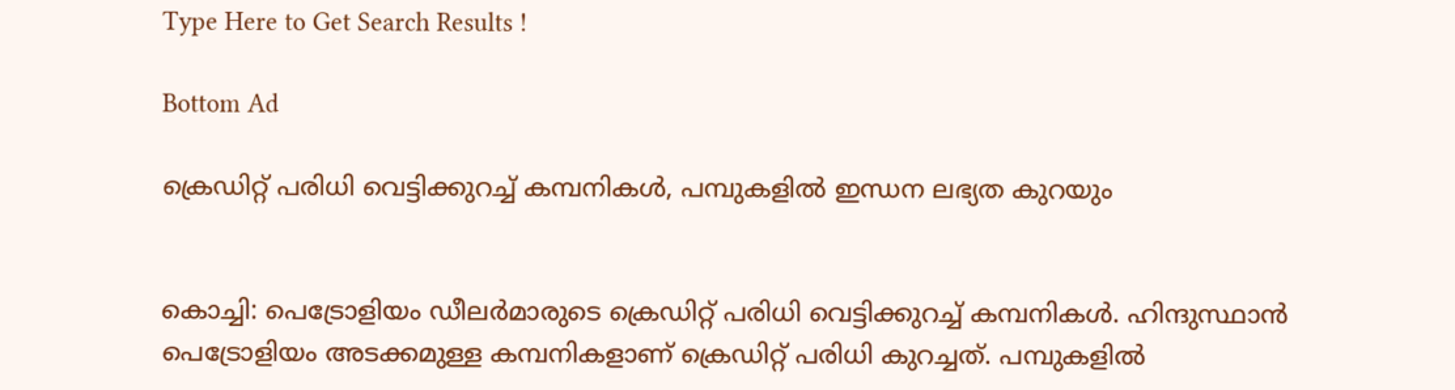Type Here to Get Search Results !

Bottom Ad

ക്രെഡിറ്റ് പരിധി വെട്ടിക്കുറച്ച് കമ്പനികള്‍, പമ്പുകളില്‍ ഇന്ധന ലഭ്യത കുറയും


കൊച്ചി: പെട്രോളിയം ഡീലര്‍മാരുടെ ക്രെഡിറ്റ് പരിധി വെട്ടിക്കുറച്ച് കമ്പനികള്‍. ഹിന്ദുസ്ഥാന്‍ പെട്രോളിയം അടക്കമുള്ള കമ്പനികളാണ് ക്രെഡിറ്റ് പരിധി കുറച്ചത്. പമ്പുകളില്‍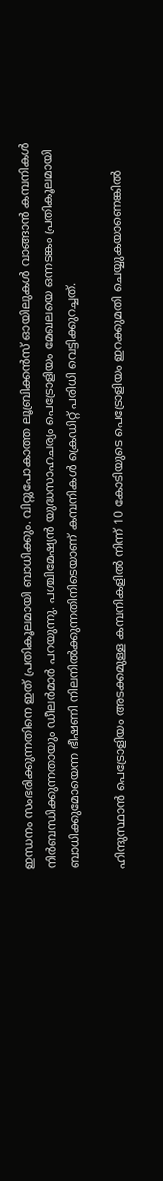ഇന്ധനം സംഭരിക്കുന്നതിനെ ഇത് പ്രതികൂലമായി ബാധിക്കും. വിറ്റുപോകാത്ത ലൂബ്രിക്കന്‍സ് ഓയിലുകള്‍ വാങ്ങാന്‍ കമ്പനികള്‍ നിര്‍ബന്ധിക്കുന്നതായും ഡീലര്‍മാര്‍ പറയുന്നു. പശ്ചിമേഷ്യന്‍ യുദ്ധസാഹചര്യം പെട്രോളിയം മേഖലയെ ഒന്നടങ്കം പ്രതികൂലമായി ബാധിക്കുമോയെന്ന ഭീഷണി നിലനില്‍ക്കുന്നതിനിടെയാണ് കമ്പനികള്‍ ക്രെഡിറ്റ് പരിധി വെട്ടിക്കുറച്ചത്.

ഹിന്ദുസ്ഥാന്‍ പെട്രോളിയം അടക്കമുള്ള കമ്പനികളില്‍ നിന്ന് 10 കോടിയുടെ പെട്രോളിയം ഇറക്കുമതി ചെയ്യുകയാണെങ്കില്‍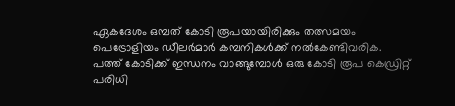ഏകദേശം ഒമ്പത് കോടി രൂപയായിരിക്കും തത്സമയം പെട്രോളിയം ഡീലര്‍മാര്‍ കമ്പനികള്‍ക്ക് നല്‍കേണ്ടിവരിക. പത്ത് കോടിക്ക് ഇന്ധനം വാങ്ങുമ്പോള്‍ ഒരു കോടി രൂപ കെഡ്രിറ്റ് പരിധി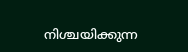നിശ്ചയിക്കുന്ന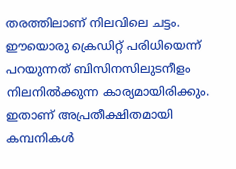തരത്തിലാണ് നിലവിലെ ചട്ടം. ഈയൊരു ക്രെഡിറ്റ് പരിധിയെന്ന് പറയുന്നത് ബിസിനസിലുടനീളം നിലനില്‍ക്കുന്ന കാര്യമായിരിക്കും. ഇതാണ് അപ്രതീക്ഷിതമായി കമ്പനികള്‍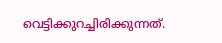വെട്ടിക്കുറച്ചിരിക്കുന്നത്.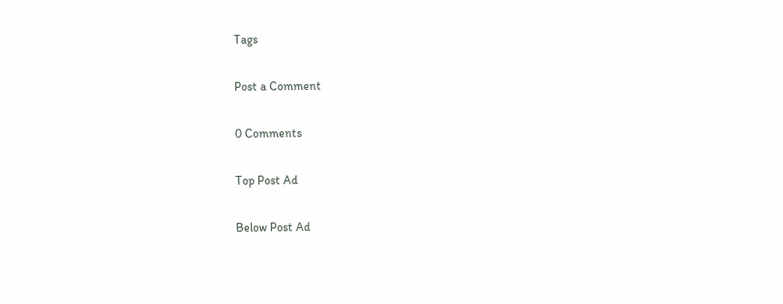Tags

Post a Comment

0 Comments

Top Post Ad

Below Post Ad